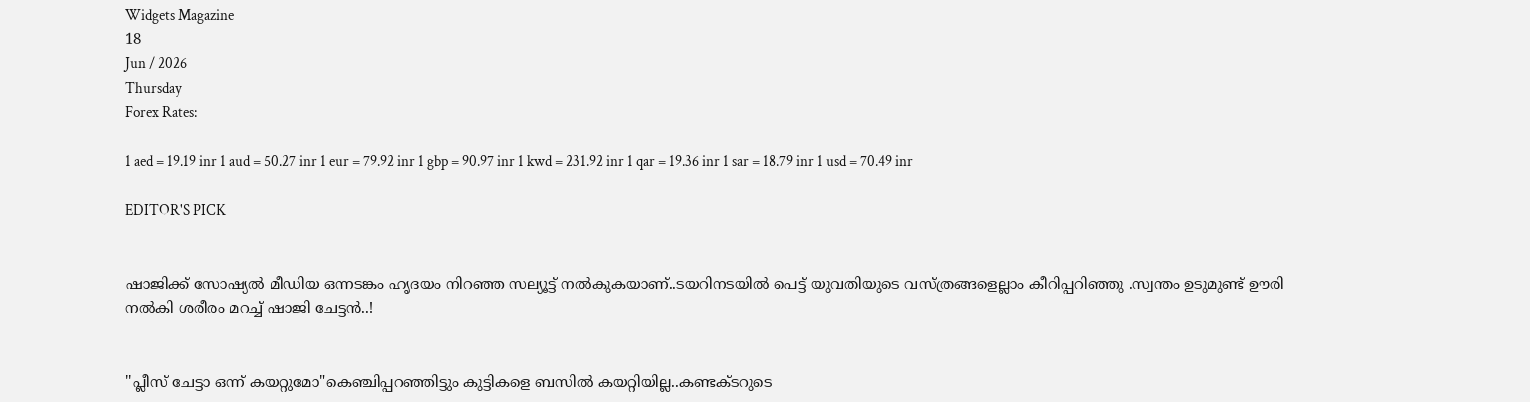Widgets Magazine
18
Jun / 2026
Thursday
Forex Rates:

1 aed = 19.19 inr 1 aud = 50.27 inr 1 eur = 79.92 inr 1 gbp = 90.97 inr 1 kwd = 231.92 inr 1 qar = 19.36 inr 1 sar = 18.79 inr 1 usd = 70.49 inr

EDITOR'S PICK


ഷാജിക്ക് സോഷ്യല്‍ മീഡിയ ഒന്നടങ്കം ഹൃദയം നിറഞ്ഞ സല്യൂട്ട് നല്‍കുകയാണ്..ടയറിനടയിൽ പെട്ട് യുവതിയുടെ വസ്ത്രങ്ങളെല്ലാം കീറിപ്പറിഞ്ഞു .സ്വന്തം ഉടുമുണ്ട് ഊരി നല്‍കി ശരീരം മറച്ച് ഷാജി ചേട്ടൻ..!


''പ്ലീസ് ചേട്ടാ ഒന്ന് കയറ്റുമോ"കെഞ്ചിപ്പറഞ്ഞിട്ടും കുട്ടികളെ ബസില്‍ കയറ്റിയില്ല..കണ്ടക്ടറുടെ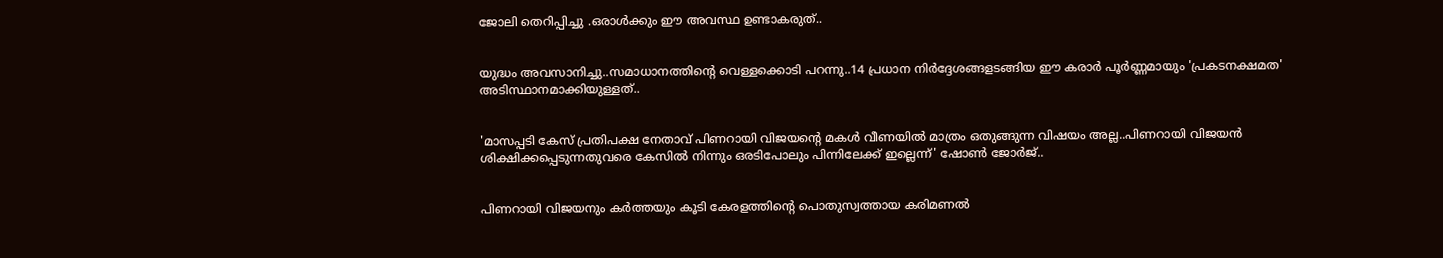ജോലി തെറിപ്പിച്ചു .ഒരാൾക്കും ഈ അവസ്ഥ ഉണ്ടാകരുത്..


യുദ്ധം അവസാനിച്ചു..സമാധാനത്തിന്റെ വെള്ളക്കൊടി പറന്നു..14 പ്രധാന നിര്‍ദ്ദേശങ്ങളടങ്ങിയ ഈ കരാര്‍ പൂര്‍ണ്ണമായും 'പ്രകടനക്ഷമത' അടിസ്ഥാനമാക്കിയുള്ളത്..


'മാസപ്പടി കേസ് പ്രതിപക്ഷ നേതാവ് പിണറായി വിജയന്റെ മകൾ വീണയിൽ മാത്രം ഒതുങ്ങുന്ന വിഷയം അല്ല..പിണറായി വിജയൻ ശിക്ഷിക്കപ്പെടുന്നതുവരെ കേസിൽ നിന്നും ഒരടിപോലും പിന്നിലേക്ക് ഇല്ലെന്ന്' ഷോൺ ജോർജ്..


പിണറായി വിജയനും കർത്തയും കൂടി കേരളത്തിന്റെ പൊതുസ്വത്തായ കരിമണൽ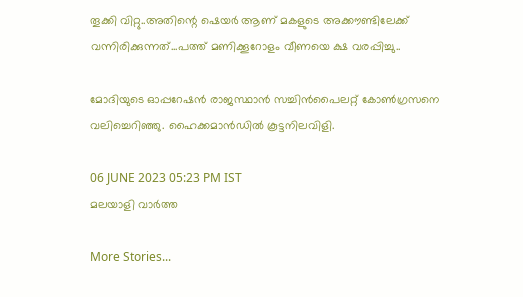തൂക്കി വിറ്റു..അതിന്റെ ഷെയർ ആണ് മകളുടെ അക്കൗണ്ടിലേക്ക് വന്നിരിക്കുന്നത്...പത്ത് മണിക്കൂറോളം വീണയെ ക്ഷ വരപ്പിച്ചു..

മോദിയുടെ ഓപ്പറേഷന്‍ രാജസ്ഥാന്‍ സച്ചിന്‍പൈലറ്റ് കോണ്‍ഗ്രസനെ വലിച്ചെറിഞ്ഞു. ഹൈക്കമാന്‍ഡില്‍ കൂട്ടനിലവിളി.

06 JUNE 2023 05:23 PM IST
മലയാളി വാര്‍ത്ത

More Stories...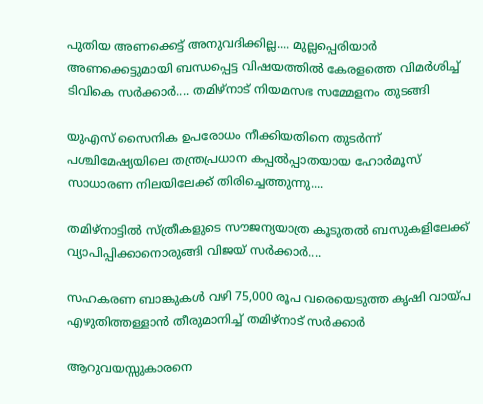പുതിയ അണക്കെട്ട് അനുവദിക്കില്ല.... മുല്ലപ്പെരിയാർ അണക്കെട്ടുമായി ബന്ധപ്പെട്ട വിഷയത്തിൽ കേരളത്തെ വിമർശിച്ച് ടിവികെ സർക്കാർ.... തമിഴ്നാട് നിയമസഭ സമ്മേളനം തുടങ്ങി

യുഎസ് സൈനിക ഉപരോധം നീക്കിയതിനെ തുടർന്ന് പശ്ചിമേഷ്യയിലെ തന്ത്രപ്രധാന കപ്പൽപ്പാതയായ ഹോർമൂസ് സാധാരണ നിലയിലേക്ക് തിരിച്ചെത്തുന്നു....

തമിഴ്നാട്ടിൽ സ്ത്രീകളുടെ സൗജന്യയാത്ര കൂടുതൽ ബസുകളിലേക്ക് വ്യാപിപ്പിക്കാനൊരുങ്ങി വിജയ് സർക്കാർ....

സഹകരണ ബാങ്കുകൾ വഴി 75,000 രൂപ വരെയെടുത്ത കൃഷി വായ്പ എഴുതിത്തള്ളാൻ തീരുമാനിച്ച് തമിഴ്നാട് സർക്കാർ

ആറുവയസ്സുകാരനെ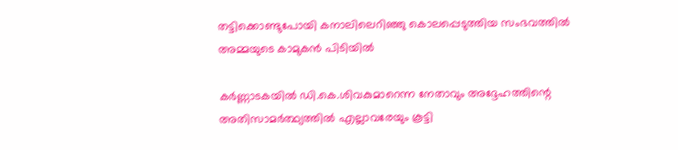തട്ടിക്കൊണ്ടുപോയി കനാലിലെറിഞ്ഞു കൊലപ്പെടുത്തിയ സംഭവത്തില്‍ അമ്മയുടെ കാമുകന്‍ പിടിയില്‍

കര്‍ണ്ണാടകയില്‍ ഡി.കെ.ശിവകുമാറെന്ന നേതാവും അദ്ദേഹത്തിന്റെ അതിസാമര്‍ത്ഥ്യത്തില്‍ എല്ലാവരേയും കൂട്ടി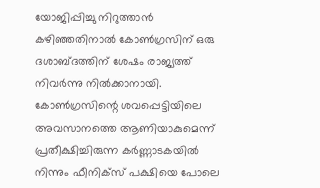യോജിപ്പിച്ചു നിറുത്താന്‍ കഴിഞ്ഞതിനാല്‍ കോണ്‍ഗ്രസിന് ഒരു ദശാബ്ദത്തിന് ശേഷം രാജ്യത്ത് നിവര്‍ന്നു നില്‍ക്കാനായി. കോണ്‍ഗ്രസിന്റെ ശവപ്പെട്ടിയിലെ അവസാനത്തെ ആണിയാകുമെന്ന് പ്രതീക്ഷിച്ചിരുന്ന കര്‍ണ്ണാടകയില്‍ നിന്നും ഫീനിക്‌സ് പക്ഷിയെ പോലെ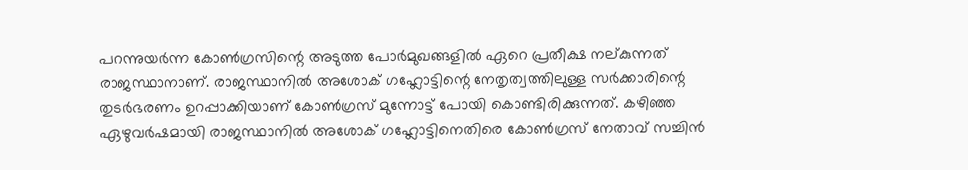പറന്നുയര്‍ന്ന കോണ്‍ഗ്രസിന്റെ അടുത്ത പോര്‍മുഖങ്ങളില്‍ ഏറെ പ്രതീക്ഷ നല്കുന്നത് രാജസ്ഥാനാണ്. രാജസ്ഥാനില്‍ അശോക് ഗഹ്ലോട്ടിന്റെ നേതൃത്വത്തിലുള്ള സര്‍ക്കാരിന്റെ തുടര്‍ഭരണം ഉറപ്പാക്കിയാണ് കോണ്‍ഗ്രസ് മുന്നോട്ട് പോയി കൊണ്ടിരിക്കുന്നത്. കഴിഞ്ഞ ഏഴുവര്‍ഷമായി രാജസ്ഥാനില്‍ അശോക് ഗഹ്ലോട്ടിനെതിരെ കോണ്‍ഗ്രസ് നേതാവ് സച്ചിന്‍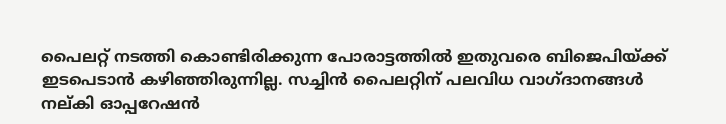പൈലറ്റ് നടത്തി കൊണ്ടിരിക്കുന്ന പോരാട്ടത്തില്‍ ഇതുവരെ ബിജെപിയ്ക്ക് ഇടപെടാന്‍ കഴിഞ്ഞിരുന്നില്ല. സച്ചിന്‍ പൈലറ്റിന് പലവിധ വാഗ്ദാനങ്ങള്‍ നല്കി ഓപ്പറേഷന്‍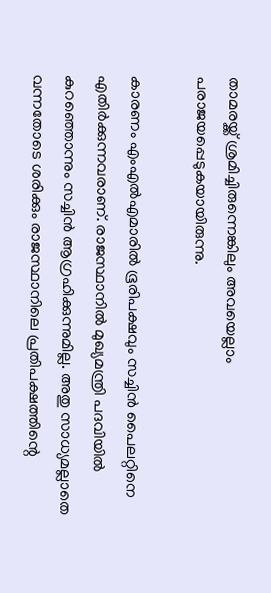താമരയ്ക്ക് ശ്രമിച്ചിരുന്നെങ്കിലും അവയെല്ലാം പരാജയപ്പെടുകയായിരുന്നു.

കാരണം എംഎല്‍എമാരില്‍ ഭൂരിപക്ഷവും സച്ചിന്‍ പൈലറ്റിനെ എതിര്‍ക്കുന്നവരാണ്. രാജസ്ഥാനില്‍ മുഖ്യമന്ത്രി പദവിയില്‍ കുറഞ്ഞൊന്നും സച്ചിന്‍ ആഗ്രഹിക്കുന്നുമില്ല. അതു സാധ്യമല്ലാതെ വന്നതോടെ ശരിക്കും രാജസ്ഥാനിലെ പ്രതിപക്ഷത്തിന്റെ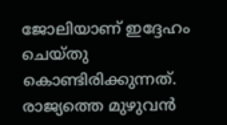ജോലിയാണ് ഇദ്ദേഹം ചെയ്തു കൊണ്ടിരിക്കുന്നത്. രാജ്യത്തെ മുഴുവന്‍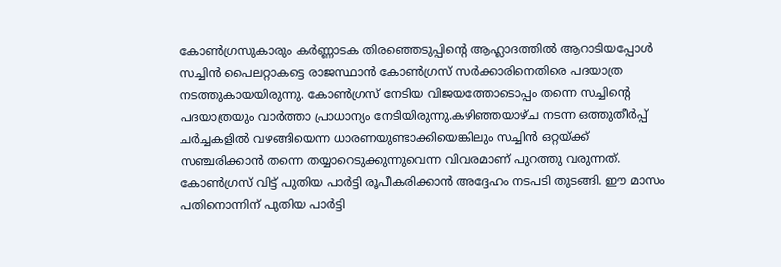കോണ്‍ഗ്രസുകാരും കര്‍ണ്ണാടക തിരഞ്ഞെടുപ്പിന്റെ ആഹ്ലാദത്തില്‍ ആറാടിയപ്പോള്‍ സച്ചിന്‍ പൈലറ്റാകട്ടെ രാജസ്ഥാന്‍ കോണ്‍ഗ്രസ് സര്‍ക്കാരിനെതിരെ പദയാത്ര നടത്തുകായയിരുന്നു. കോണ്‍ഗ്രസ് നേടിയ വിജയത്തോടൊപ്പം തന്നെ സച്ചിന്റെ പദയാത്രയും വാര്‍ത്താ പ്രാധാന്യം നേടിയിരുന്നു.കഴിഞ്ഞയാഴ്ച നടന്ന ഒത്തുതീര്‍പ്പ് ചര്‍ച്ചകളില്‍ വഴങ്ങിയെന്ന ധാരണയുണ്ടാക്കിയെങ്കിലും സച്ചിന്‍ ഒറ്റയ്ക്ക് സഞ്ചരിക്കാന്‍ തന്നെ തയ്യാറെടുക്കുന്നുവെന്ന വിവരമാണ് പുറത്തു വരുന്നത്. കോണ്‍ഗ്രസ് വിട്ട് പുതിയ പാര്‍ട്ടി രൂപീകരിക്കാന്‍ അദ്ദേഹം നടപടി തുടങ്ങി. ഈ മാസം പതിനൊന്നിന് പുതിയ പാര്‍ട്ടി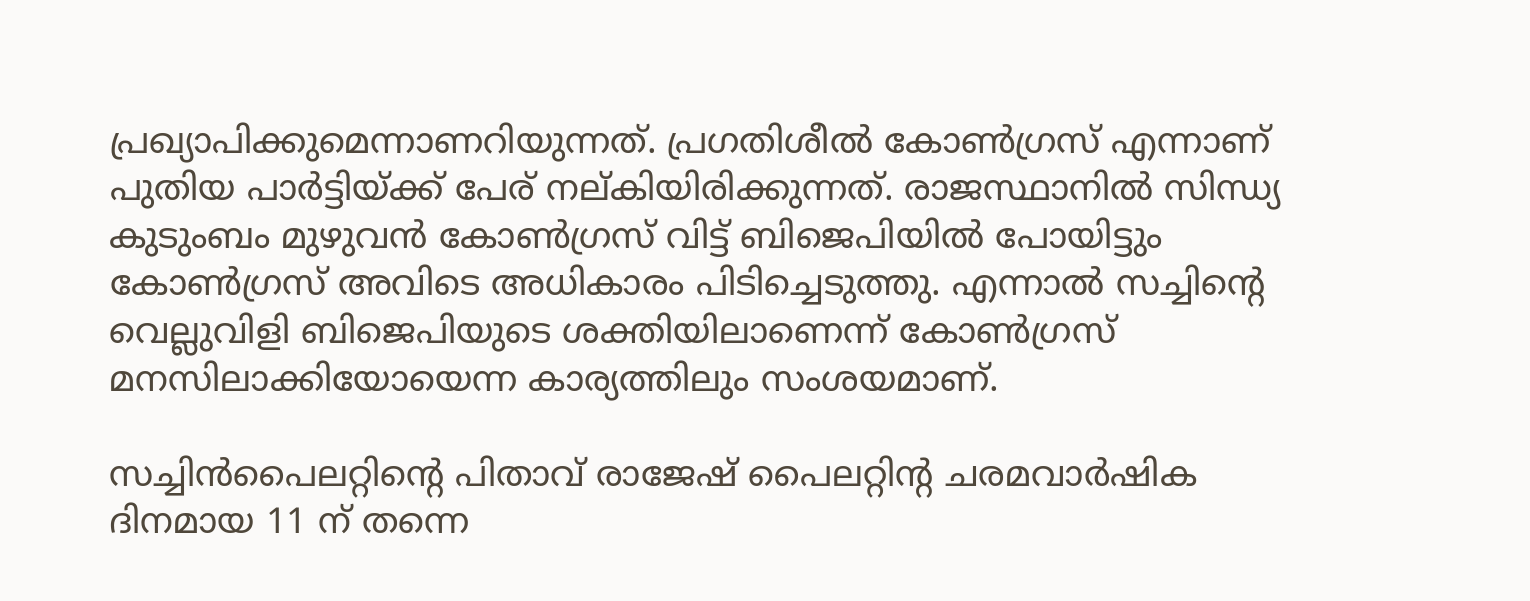പ്രഖ്യാപിക്കുമെന്നാണറിയുന്നത്. പ്രഗതിശീല്‍ കോണ്‍ഗ്രസ് എന്നാണ് പുതിയ പാര്‍ട്ടിയ്ക്ക് പേര് നല്കിയിരിക്കുന്നത്. രാജസ്ഥാനില്‍ സിന്ധ്യ കുടുംബം മുഴുവന്‍ കോണ്‍ഗ്രസ് വിട്ട് ബിജെപിയില്‍ പോയിട്ടും കോണ്‍ഗ്രസ് അവിടെ അധികാരം പിടിച്ചെടുത്തു. എന്നാല്‍ സച്ചിന്റെ വെല്ലുവിളി ബിജെപിയുടെ ശക്തിയിലാണെന്ന് കോണ്‍ഗ്രസ് മനസിലാക്കിയോയെന്ന കാര്യത്തിലും സംശയമാണ്.

സച്ചിന്‍പൈലറ്റിന്റെ പിതാവ് രാജേഷ് പൈലറ്റിന്റ ചരമവാര്‍ഷിക ദിനമായ 11 ന് തന്നെ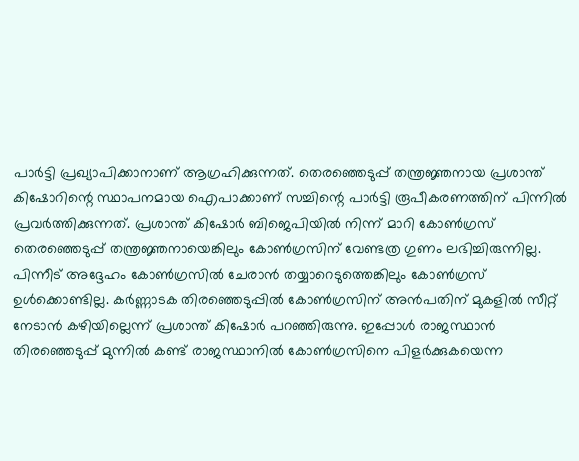പാര്‍ട്ടി പ്രഖ്യാപിക്കാനാണ് ആഗ്രഹിക്കുന്നത്. തെരഞ്ഞെടുപ്പ് തന്ത്രജ്ഞനായ പ്രശാന്ത് കിഷോറിന്റെ സ്ഥാപനമായ ഐപാക്കാണ് സച്ചിന്റെ പാര്‍ട്ടി രൂപീകരണത്തിന് പിന്നില്‍ പ്രവര്‍ത്തിക്കുന്നത്. പ്രശാന്ത് കിഷോര്‍ ബിജെപിയില്‍ നിന്ന് മാറി കോണ്‍ഗ്രസ് തെരഞ്ഞെടുപ്പ് തന്ത്രജ്ഞനായെങ്കിലും കോണ്‍ഗ്രസിന് വേണ്ടത്ര ഗുണം ലഭിച്ചിരുന്നില്ല. പിന്നീട് അദ്ദേഹം കോണ്‍ഗ്രസില്‍ ചേരാന്‍ തയ്യാറെടുത്തെങ്കിലും കോണ്‍ഗ്രസ് ഉള്‍ക്കൊണ്ടില്ല. കര്‍ണ്ണാടക തിരഞ്ഞെടുപ്പില്‍ കോണ്‍ഗ്രസിന് അന്‍പതിന് മുകളില്‍ സീറ്റ് നേടാന്‍ കഴിയില്ലെന്ന് പ്രശാന്ത് കിഷോര്‍ പറഞ്ഞിരുന്നു. ഇപ്പോള്‍ രാജസ്ഥാന്‍ തിരഞ്ഞെടുപ്പ് മുന്നില്‍ കണ്ട് രാജസ്ഥാനില്‍ കോണ്‍ഗ്രസിനെ പിളര്‍ക്കുകയെന്ന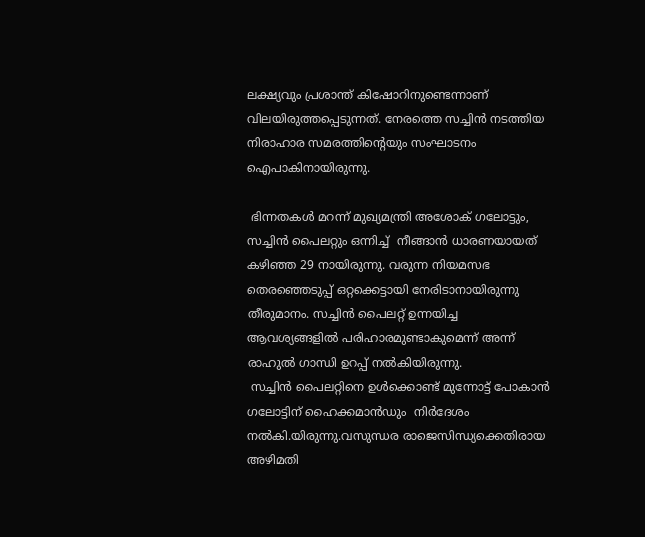ലക്ഷ്യവും പ്രശാന്ത് കിഷോറിനുണ്ടെന്നാണ് വിലയിരുത്തപ്പെടുന്നത്. നേരത്തെ സച്ചിന്‍ നടത്തിയ നിരാഹാര സമരത്തിന്റെയും സംഘാടനം ഐപാകിനായിരുന്നു.

 ഭിന്നതകള്‍ മറന്ന് മുഖ്യമന്ത്രി അശോക് ഗലോട്ടും, സച്ചിന്‍ പൈലറ്റും ഒന്നിച്ച്  നീങ്ങാന്‍ ധാരണയായത് കഴിഞ്ഞ 29 നായിരുന്നു. വരുന്ന നിയമസഭ തെരഞ്ഞെടുപ്പ് ഒറ്റക്കെട്ടായി നേരിടാനായിരുന്നു തീരുമാനം. സച്ചിന്‍ പൈലറ്റ് ഉന്നയിച്ച ആവശ്യങ്ങളില്‍ പരിഹാരമുണ്ടാകുമെന്ന് അന്ന് രാഹുല്‍ ഗാന്ധി ഉറപ്പ് നല്‍കിയിരുന്നു.
 സച്ചിന്‍ പൈലറ്റിനെ ഉള്‍ക്കൊണ്ട് മുന്നോട്ട് പോകാന്‍ ഗലോട്ടിന് ഹൈക്കമാന്‍ഡും  നിര്‍ദേശം നല്‍കി.യിരുന്നു.വസുന്ധര രാജെസിന്ധ്യക്കെതിരായ അഴിമതി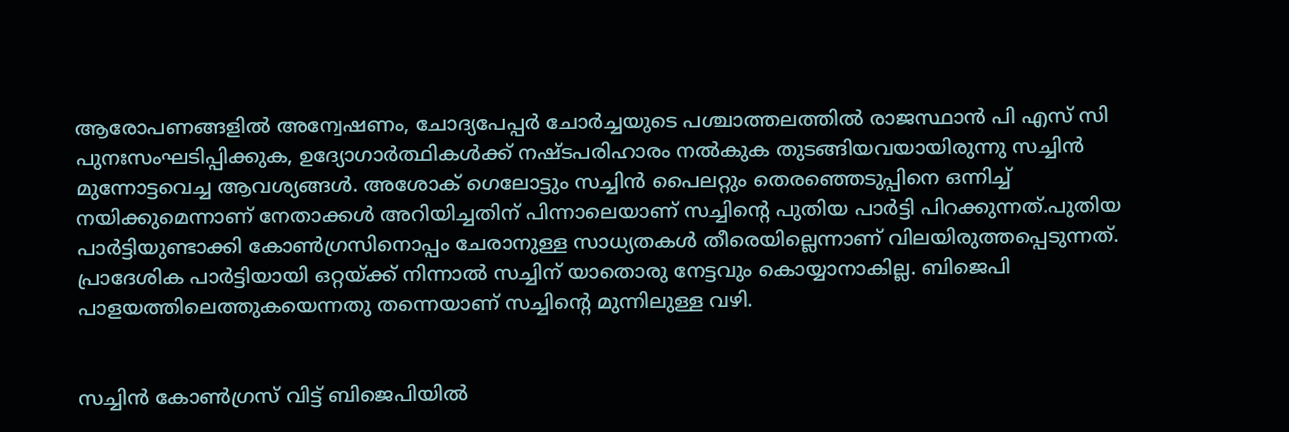ആരോപണങ്ങളില്‍ അന്വേഷണം, ചോദ്യപേപ്പര്‍ ചോര്‍ച്ചയുടെ പശ്ചാത്തലത്തില്‍ രാജസ്ഥാന്‍ പി എസ് സി പുനഃസംഘടിപ്പിക്കുക, ഉദ്യോഗാര്‍ത്ഥികള്‍ക്ക് നഷ്ടപരിഹാരം നല്‍കുക തുടങ്ങിയവയായിരുന്നു സച്ചിന്‍ മുന്നോട്ടവെച്ച ആവശ്യങ്ങള്‍. അശോക് ഗെലോട്ടും സച്ചിന്‍ പൈലറ്റും തെരഞ്ഞെടുപ്പിനെ ഒന്നിച്ച് നയിക്കുമെന്നാണ് നേതാക്കള്‍ അറിയിച്ചതിന് പിന്നാലെയാണ് സച്ചിന്റെ പുതിയ പാര്‍ട്ടി പിറക്കുന്നത്.പുതിയ പാര്‍ട്ടിയുണ്ടാക്കി കോണ്‍ഗ്രസിനൊപ്പം ചേരാനുള്ള സാധ്യതകള്‍ തീരെയില്ലെന്നാണ് വിലയിരുത്തപ്പെടുന്നത്. പ്രാദേശിക പാര്‍ട്ടിയായി ഒറ്റയ്ക്ക് നിന്നാല്‍ സച്ചിന് യാതൊരു നേട്ടവും കൊയ്യാനാകില്ല. ബിജെപി പാളയത്തിലെത്തുകയെന്നതു തന്നെയാണ് സച്ചിന്റെ മുന്നിലുള്ള വഴി.


സച്ചിന്‍ കോണ്‍ഗ്രസ് വിട്ട് ബിജെപിയില്‍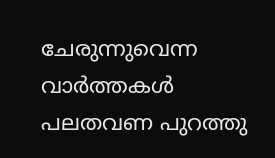ചേരുന്നുവെന്ന വാര്‍ത്തകള്‍ പലതവണ പുറത്തു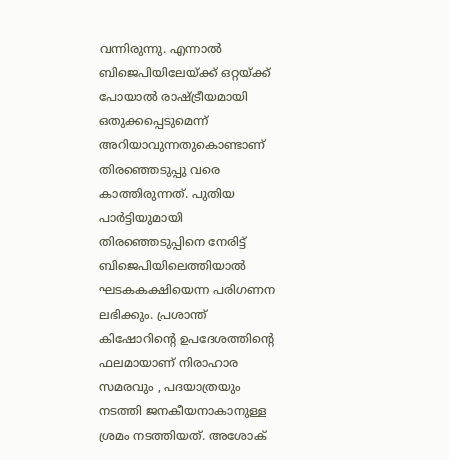വന്നിരുന്നു. എന്നാല്‍ ബിജെപിയിലേയ്ക്ക് ഒറ്റയ്ക്ക് പോയാല്‍ രാഷ്ട്രീയമായി ഒതുക്കപ്പെടുമെന്ന് അറിയാവുന്നതുകൊണ്ടാണ് തിരഞ്ഞെടുപ്പു വരെ കാത്തിരുന്നത്. പുതിയ പാര്‍ട്ടിയുമായി തിരഞ്ഞെടുപ്പിനെ നേരിട്ട് ബിജെപിയിലെത്തിയാല്‍ ഘടകകക്ഷിയെന്ന പരിഗണന ലഭിക്കും. പ്രശാന്ത് കിഷോറിന്റെ ഉപദേശത്തിന്റെ ഫലമായാണ് നിരാഹാര സമരവും , പദയാത്രയും നടത്തി ജനകീയനാകാനുള്ള ശ്രമം നടത്തിയത്. അശോക്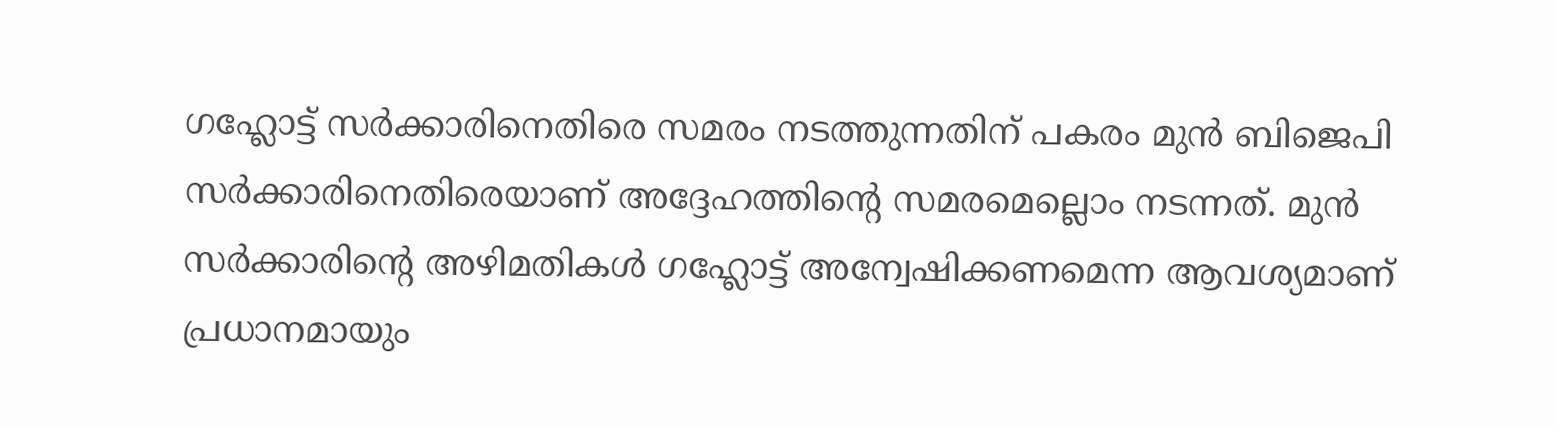ഗഹ്ലോട്ട് സര്‍ക്കാരിനെതിരെ സമരം നടത്തുന്നതിന് പകരം മുന്‍ ബിജെപി സര്‍ക്കാരിനെതിരെയാണ് അദ്ദേഹത്തിന്റെ സമരമെല്ലൊം നടന്നത്. മുന്‍ സര്‍ക്കാരിന്റെ അഴിമതികള്‍ ഗഹ്ലോട്ട് അന്വേഷിക്കണമെന്ന ആവശ്യമാണ് പ്രധാനമായും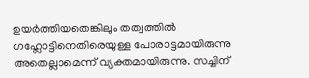ഉയര്‍ത്തിയതെങ്കിലും തത്വത്തില്‍ ഗഹ്ലോട്ടിനെതിരെയുള്ള പോരാട്ടമായിരുന്നു അതെല്ലാമെന്ന് വ്യക്തമായിരുന്നു. സച്ചിന്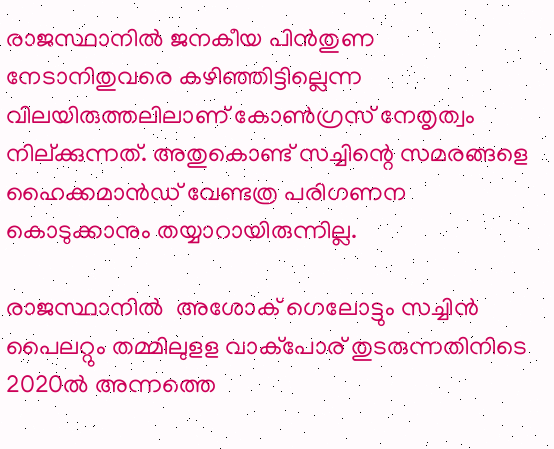രാജസ്ഥാനില്‍ ജനകീയ പിന്‍തുണ നേടാനിതുവരെ കഴിഞ്ഞിട്ടില്ലെന്ന വിലയിരുത്തലിലാണ് കോണ്‍ഗ്രസ് നേതൃത്വം നില്ക്കുന്നത്. അതുകൊണ്ട് സച്ചിന്റെ സമരങ്ങളെ ഹൈക്കമാന്‍ഡ് വേണ്ടത്ര പരിഗണന കൊടുക്കാനും തയ്യാറായിരുന്നില്ല.

രാജസ്ഥാനില്‍  അശോക് ഗെലോട്ടും സച്ചിന്‍ പൈലറ്റും തമ്മിലുളള വാക്‌പോര് തുടരുന്നതിനിടെ 2020ല്‍ അന്നത്തെ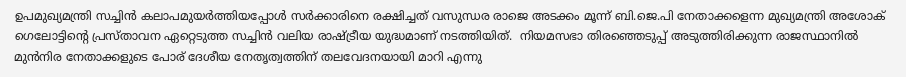ഉപമുഖ്യമന്ത്രി സച്ചിന്‍ കലാപമുയര്‍ത്തിയപ്പോള്‍ സര്‍ക്കാരിനെ രക്ഷിച്ചത് വസുന്ധര രാജെ അടക്കം മൂന്ന് ബി.ജെ.പി നേതാക്കളെന്ന മുഖ്യമന്ത്രി അശോക് ഗെലോട്ടിന്റെ പ്രസ്താവന ഏറ്റെടുത്ത സച്ചിന്‍ വലിയ രാഷ്ട്രീയ യുദ്ധമാണ് നടത്തിയിത്.  നിയമസഭാ തിരഞ്ഞെടുപ്പ് അടുത്തിരിക്കുന്ന രാജസ്ഥാനില്‍ മുന്‍നിര നേതാക്കളുടെ പോര് ദേശീയ നേതൃത്വത്തിന് തലവേദനയായി മാറി എന്നു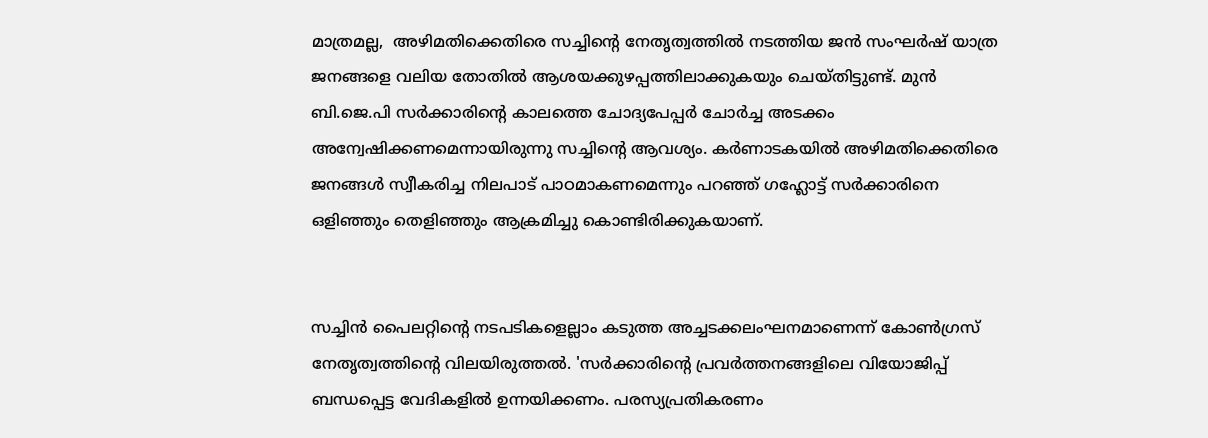മാത്രമല്ല,  അഴിമതിക്കെതിരെ സച്ചിന്റെ നേതൃത്വത്തില്‍ നടത്തിയ ജന്‍ സംഘര്‍ഷ് യാത്ര ജനങ്ങളെ വലിയ തോതില്‍ ആശയക്കുഴപ്പത്തിലാക്കുകയും ചെയ്തിട്ടുണ്ട്. മുന്‍ ബി.ജെ.പി സര്‍ക്കാരിന്റെ കാലത്തെ ചോദ്യപേപ്പര്‍ ചോര്‍ച്ച അടക്കം അന്വേഷിക്കണമെന്നായിരുന്നു സച്ചിന്റെ ആവശ്യം. കര്‍ണാടകയില്‍ അഴിമതിക്കെതിരെ ജനങ്ങള്‍ സ്വീകരിച്ച നിലപാട് പാഠമാകണമെന്നും പറഞ്ഞ് ഗഹ്ലോട്ട് സര്‍ക്കാരിനെ ഒളിഞ്ഞും തെളിഞ്ഞും ആക്രമിച്ചു കൊണ്ടിരിക്കുകയാണ്.


സച്ചിന്‍ പൈലറ്റിന്റെ നടപടികളെല്ലാം കടുത്ത അച്ചടക്കലംഘനമാണെന്ന് കോണ്‍ഗ്രസ് നേതൃത്വത്തിന്റെ വിലയിരുത്തല്‍. 'സര്‍ക്കാരിന്റെ പ്രവര്‍ത്തനങ്ങളിലെ വിയോജിപ്പ് ബന്ധപ്പെട്ട വേദികളില്‍ ഉന്നയിക്കണം. പരസ്യപ്രതികരണം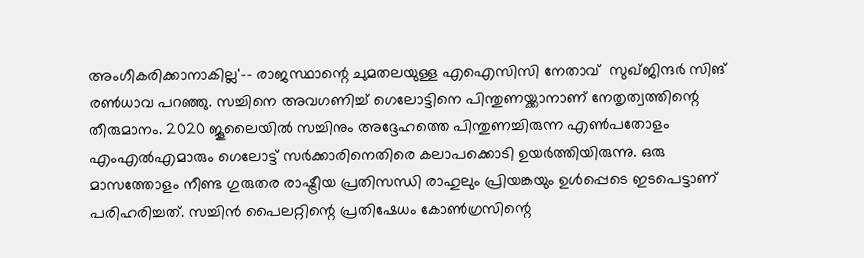അംഗീകരിക്കാനാകില്ല'-- രാജസ്ഥാന്റെ ചുമതലയുള്ള എഐസിസി നേതാവ്  സുഖ്ജിന്ദര്‍ സിങ് രണ്‍ധാവ പറഞ്ഞു. സച്ചിനെ അവഗണിച്ച് ഗെലോട്ടിനെ പിന്തുണയ്ക്കാനാണ് നേതൃത്വത്തിന്റെ തീരുമാനം. 2020 ജൂലൈയില്‍ സച്ചിനും അദ്ദേഹത്തെ പിന്തുണച്ചിരുന്ന എണ്‍പതോളം എംഎല്‍എമാരും ഗെലോട്ട് സര്‍ക്കാരിനെതിരെ കലാപക്കൊടി ഉയര്‍ത്തിയിരുന്നു. ഒരു മാസത്തോളം നീണ്ട ഗുരുതര രാഷ്ട്രീയ പ്രതിസന്ധി രാഹുലും പ്രിയങ്കയും ഉള്‍പ്പെടെ ഇടപെട്ടാണ് പരിഹരിച്ചത്. സച്ചിന്‍ പൈലറ്റിന്റെ പ്രതിഷേധം കോണ്‍ഗ്രസിന്റെ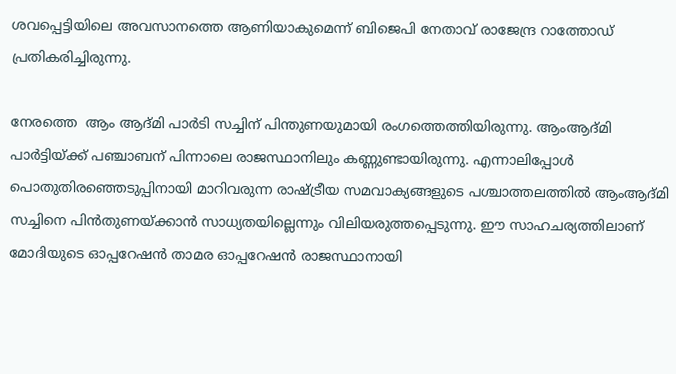ശവപ്പെട്ടിയിലെ അവസാനത്തെ ആണിയാകുമെന്ന് ബിജെപി നേതാവ് രാജേന്ദ്ര റാത്തോഡ് പ്രതികരിച്ചിരുന്നു.

നേരത്തെ  ആം ആദ്മി പാര്‍ടി സച്ചിന് പിന്തുണയുമായി രംഗത്തെത്തിയിരുന്നു. ആംആദ്മി പാര്‍ട്ടിയ്ക്ക് പഞ്ചാബന് പിന്നാലെ രാജസ്ഥാനിലും കണ്ണുണ്ടായിരുന്നു. എന്നാലിപ്പോള്‍ പൊതുതിരഞ്ഞെടുപ്പിനായി മാറിവരുന്ന രാഷ്ട്രീയ സമവാക്യങ്ങളുടെ പശ്ചാത്തലത്തില്‍ ആംആദ്മി സച്ചിനെ പിന്‍തുണയ്ക്കാന്‍ സാധ്യതയില്ലെന്നും വിലിയരുത്തപ്പെടുന്നു. ഈ സാഹചര്യത്തിലാണ് മോദിയുടെ ഓപ്പറേഷന്‍ താമര ഓപ്പറേഷന്‍ രാജസ്ഥാനായി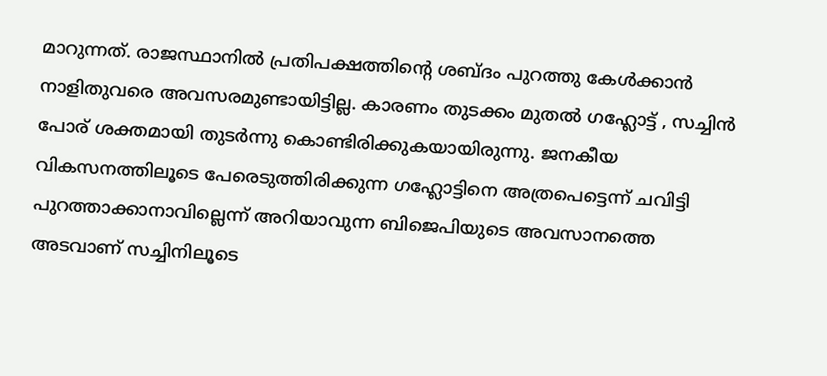മാറുന്നത്. രാജസ്ഥാനില്‍ പ്രതിപക്ഷത്തിന്റെ ശബ്ദം പുറത്തു കേള്‍ക്കാന്‍ നാളിതുവരെ അവസരമുണ്ടായിട്ടില്ല. കാരണം തുടക്കം മുതല്‍ ഗഹ്ലോട്ട് , സച്ചിന്‍ പോര് ശക്തമായി തുടര്‍ന്നു കൊണ്ടിരിക്കുകയായിരുന്നു. ജനകീയ വികസനത്തിലൂടെ പേരെടുത്തിരിക്കുന്ന ഗഹ്ലോട്ടിനെ അത്രപെട്ടെന്ന് ചവിട്ടി പുറത്താക്കാനാവില്ലെന്ന് അറിയാവുന്ന ബിജെപിയുടെ അവസാനത്തെ അടവാണ് സച്ചിനിലൂടെ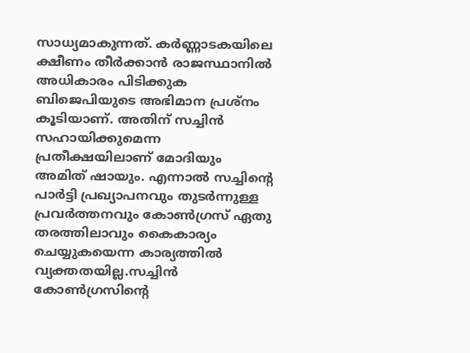സാധ്യമാകുന്നത്. കര്‍ണ്ണാടകയിലെ ക്ഷീണം തീര്‍ക്കാന്‍ രാജസ്ഥാനില്‍ അധികാരം പിടിക്കുക ബിജെപിയുടെ അഭിമാന പ്രശ്‌നം കൂടിയാണ്. അതിന് സച്ചിന്‍ സഹായിക്കുമെന്ന പ്രതീക്ഷയിലാണ് മോദിയും അമിത് ഷായും. എന്നാല്‍ സച്ചിന്റെ പാര്‍ട്ടി പ്രഖ്യാപനവും തുടര്‍ന്നുള്ള പ്രവര്‍ത്തനവും കോണ്‍ഗ്രസ് ഏതു തരത്തിലാവും കൈകാര്യം ചെയ്യുകയെന്ന കാര്യത്തില്‍ വ്യക്തതയില്ല.സച്ചിന്‍ കോണ്‍ഗ്രസിന്റെ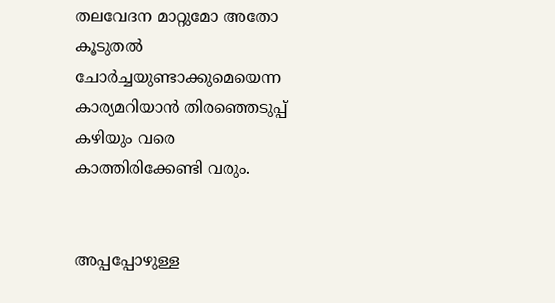തലവേദന മാറ്റുമോ അതോ കൂടുതല്‍ ചോര്‍ച്ചയുണ്ടാക്കുമെയെന്ന കാര്യമറിയാന്‍ തിരഞ്ഞെടുപ്പ് കഴിയും വരെ കാത്തിരിക്കേണ്ടി വരും.


അപ്പപ്പോഴുള്ള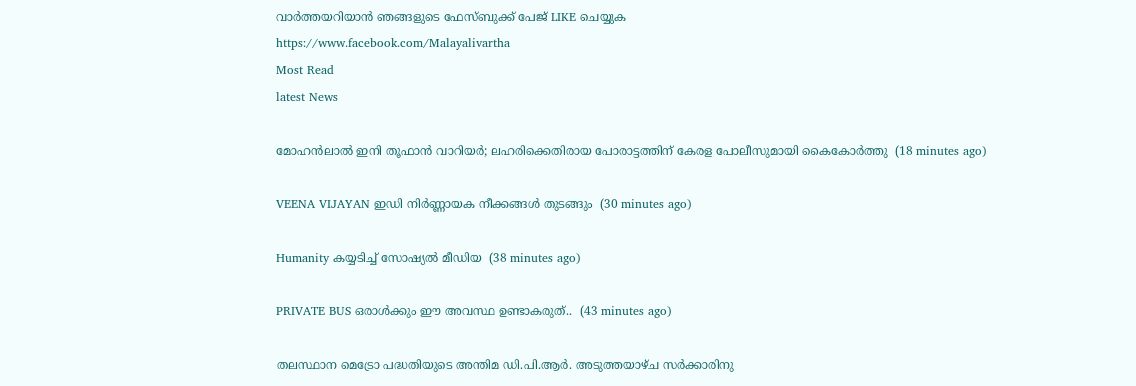വാര്‍ത്തയറിയാന്‍ ഞങ്ങളുടെ ഫേസ്‌ബുക്ക്‌ പേജ് LIKE ചെയ്യുക
https://www.facebook.com/Malayalivartha
Most Read
latest News

മോഹന്‍ലാല്‍ ഇനി തൂഫാന്‍ വാറിയര്‍; ലഹരിക്കെതിരായ പോരാട്ടത്തിന് കേരള പോലീസുമായി കൈകോര്‍ത്തു  (18 minutes ago)

VEENA VIJAYAN ഇഡി നിര്‍ണ്ണായക നീക്കങ്ങള്‍ തുടങ്ങും  (30 minutes ago)

Humanity കയ്യടിച്ച് സോഷ്യൽ മീഡിയ  (38 minutes ago)

PRIVATE BUS ഒരാൾക്കും ഈ അവസ്ഥ ഉണ്ടാകരുത്..  (43 minutes ago)

തലസ്ഥാന മെട്രോ പദ്ധതിയുടെ അന്തിമ ഡി.പി.ആർ. അടുത്തയാഴ്ച സർക്കാരിനു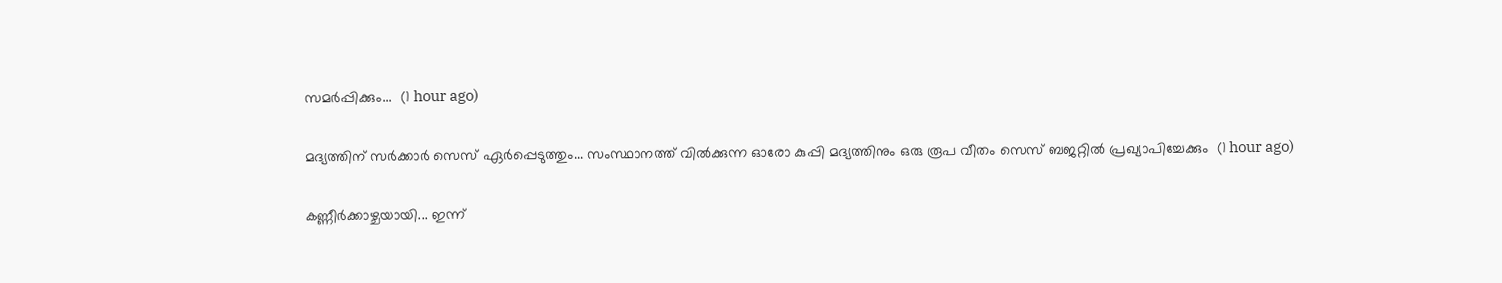സമർപ്പിക്കും...  (1 hour ago)

മദ്യത്തിന് സർക്കാർ സെസ് ഏർപ്പെടുത്തും... സംസ്ഥാനത്ത് വിൽക്കുന്ന ഓരോ കുപ്പി മദ്യത്തിനും ഒരു രൂപ വീതം സെസ് ബജറ്റിൽ പ്രഖ്യാപിച്ചേക്കും  (1 hour ago)

കണ്ണീർക്കാഴ്ചയായി... ഇന്ന്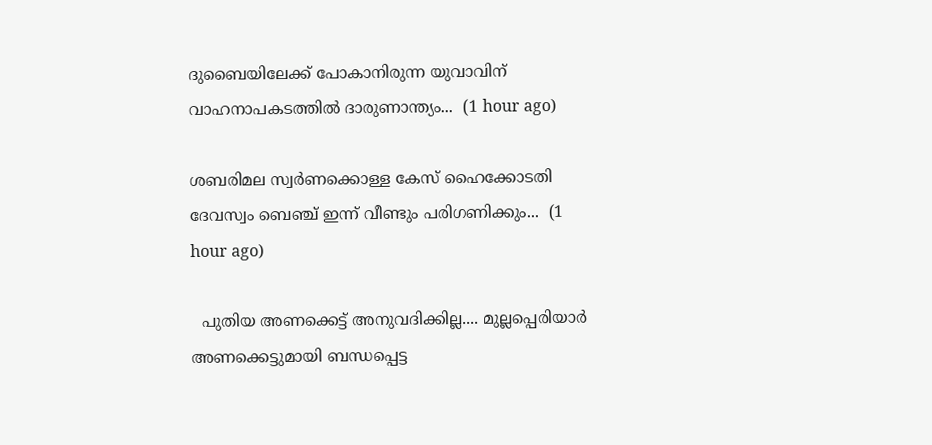ദുബൈയിലേക്ക് പോകാനിരുന്ന യുവാവിന് വാഹനാപകടത്തിൽ ദാരുണാന്ത്യം...  (1 hour ago)

ശബരിമല സ്വര്‍ണക്കൊള്ള കേസ് ഹൈക്കോടതി ദേവസ്വം ബെഞ്ച് ഇന്ന് വീണ്ടും പരിഗണിക്കും...  (1 hour ago)

  പുതിയ അണക്കെട്ട് അനുവദിക്കില്ല.... മുല്ലപ്പെരിയാർ അണക്കെട്ടുമായി ബന്ധപ്പെട്ട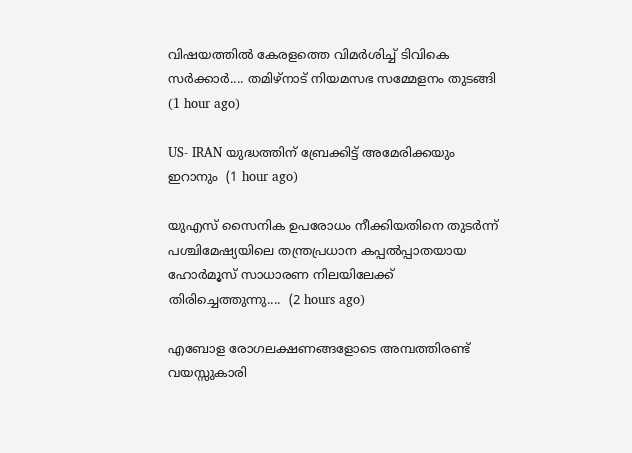വിഷയത്തിൽ കേരളത്തെ വിമർശിച്ച് ടിവികെ സർക്കാർ.... തമിഴ്നാട് നിയമസഭ സമ്മേളനം തുടങ്ങി  (1 hour ago)

US- IRAN യുദ്ധത്തിന് ബ്രേക്കിട്ട് അമേരിക്കയും ഇറാനും  (1 hour ago)

യുഎസ് സൈനിക ഉപരോധം നീക്കിയതിനെ തുടർന്ന് പശ്ചിമേഷ്യയിലെ തന്ത്രപ്രധാന കപ്പൽപ്പാതയായ ഹോർമൂസ് സാധാരണ നിലയിലേക്ക് തിരിച്ചെത്തുന്നു....  (2 hours ago)

എബോള രോഗലക്ഷണങ്ങളോടെ അമ്പത്തിരണ്ട് വയസ്സുകാരി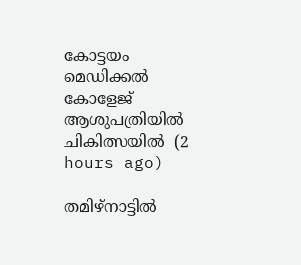കോട്ടയം മെഡിക്കൽ കോളേജ് ആശുപത്രിയിൽ ചികിത്സയിൽ  (2 hours ago)

തമിഴ്നാട്ടിൽ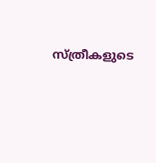സ്ത്രീകളുടെ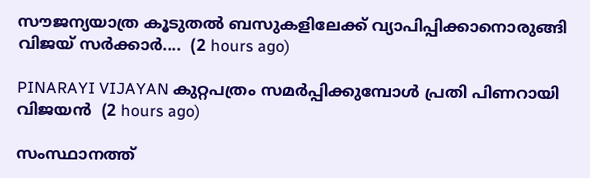സൗജന്യയാത്ര കൂടുതൽ ബസുകളിലേക്ക് വ്യാപിപ്പിക്കാനൊരുങ്ങി വിജയ് സർക്കാർ....  (2 hours ago)

PINARAYI VIJAYAN കുറ്റപത്രം സമർപ്പിക്കുമ്പോൾ പ്രതി പിണറായി വിജയൻ  (2 hours ago)

സംസ്ഥാനത്ത്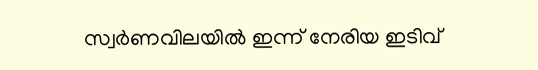സ്വർണവിലയിൽ ഇന്ന് നേരിയ ഇടിവ്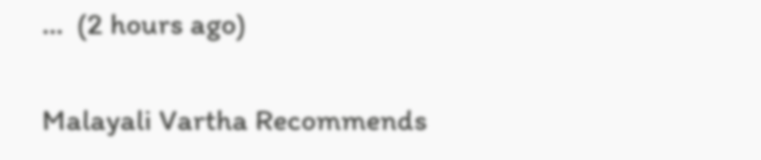...  (2 hours ago)

Malayali Vartha Recommends